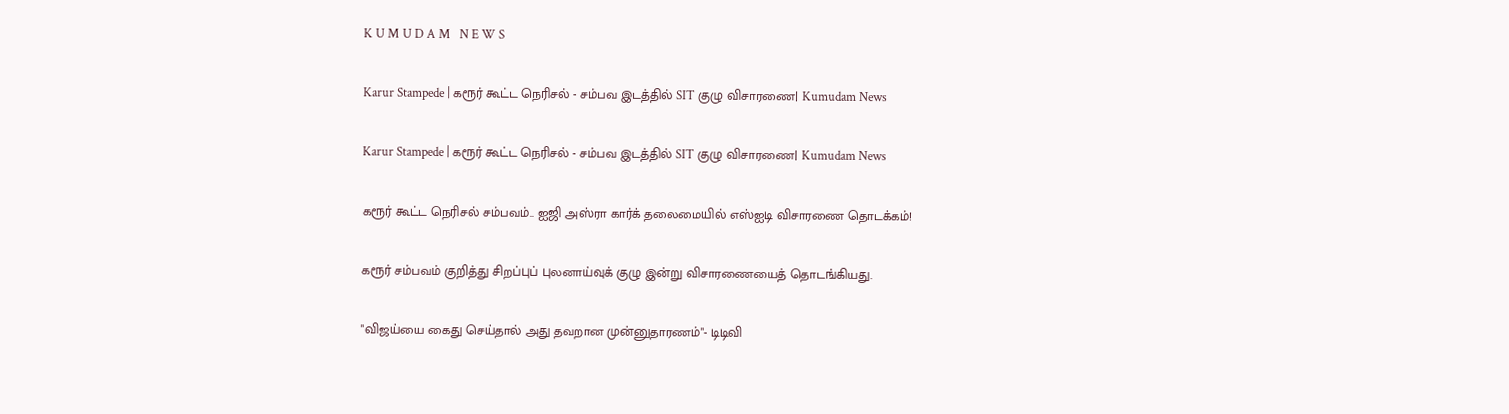K U M U D A M   N E W S

Karur Stampede | கரூர் கூட்ட நெரிசல் - சம்பவ இடத்தில் SIT குழு விசாரணை| Kumudam News

Karur Stampede | கரூர் கூட்ட நெரிசல் - சம்பவ இடத்தில் SIT குழு விசாரணை| Kumudam News

கரூர் கூட்ட நெரிசல் சம்பவம்.. ஐஜி அஸ்ரா கார்க் தலைமையில் எஸ்ஐடி விசாரணை தொடக்கம்!

கரூர் சம்பவம் குறித்து சிறப்புப் புலனாய்வுக் குழு இன்று விசாரணையைத் தொடங்கியது.

"விஜய்யை கைது செய்தால் அது தவறான முன்னுதாரணம்"- டிடிவி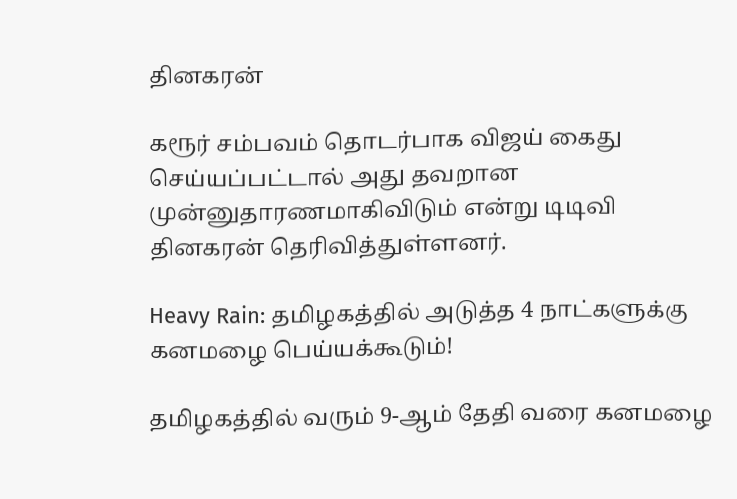தினகரன்

கரூர் சம்பவம் தொடர்பாக விஜய் கைது செய்யப்பட்டால் அது தவறான முன்னுதாரணமாகிவிடும் என்று டிடிவி தினகரன் தெரிவித்துள்ளனர்.

Heavy Rain: தமிழகத்தில் அடுத்த 4 நாட்களுக்கு கனமழை பெய்யக்கூடும்!

தமிழகத்தில் வரும் 9-ஆம் தேதி வரை கனமழை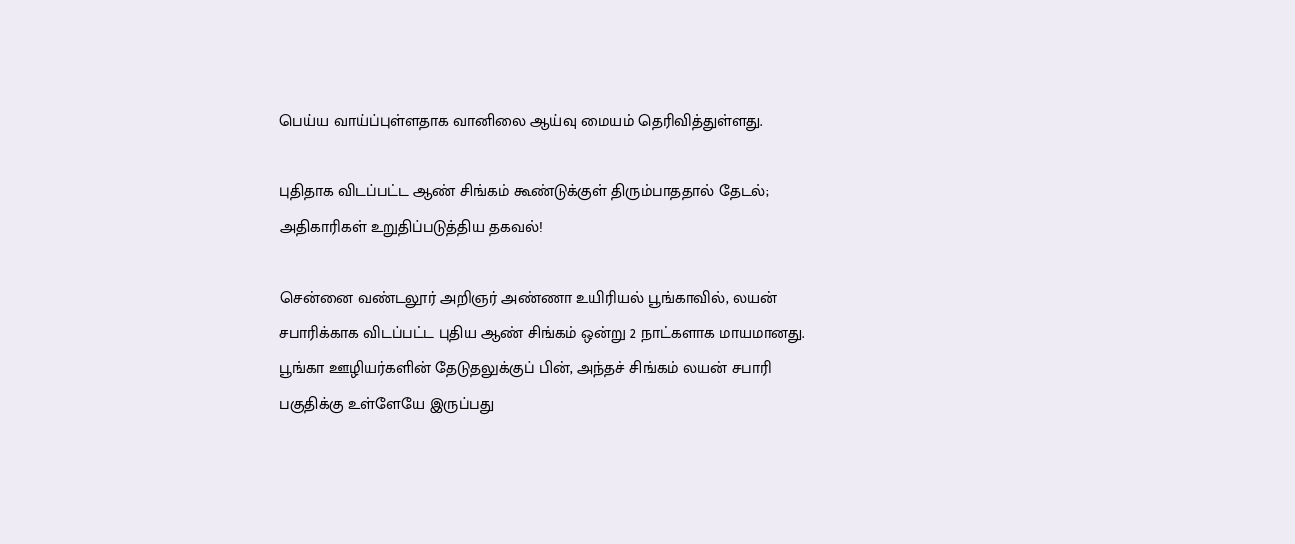பெய்ய வாய்ப்புள்ளதாக வானிலை ஆய்வு மையம் தெரிவித்துள்ளது.

புதிதாக விடப்பட்ட ஆண் சிங்கம் கூண்டுக்குள் திரும்பாததால் தேடல்; அதிகாரிகள் உறுதிப்படுத்திய தகவல்!

சென்னை வண்டலூர் அறிஞர் அண்ணா உயிரியல் பூங்காவில், லயன் சபாரிக்காக விடப்பட்ட புதிய ஆண் சிங்கம் ஒன்று 2 நாட்களாக மாயமானது. பூங்கா ஊழியர்களின் தேடுதலுக்குப் பின், அந்தச் சிங்கம் லயன் சபாரி பகுதிக்கு உள்ளேயே இருப்பது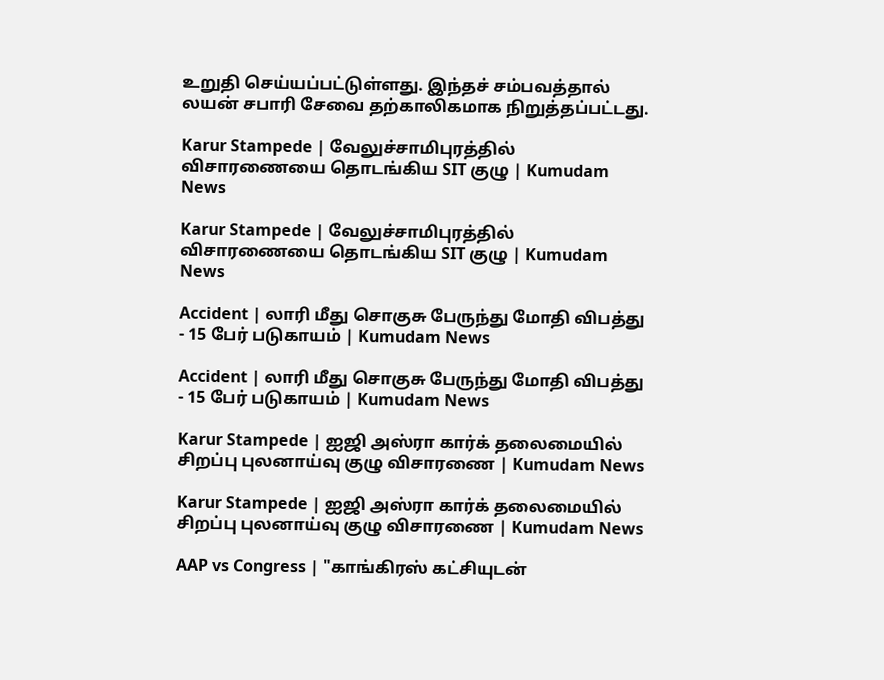உறுதி செய்யப்பட்டுள்ளது. இந்தச் சம்பவத்தால் லயன் சபாரி சேவை தற்காலிகமாக நிறுத்தப்பட்டது.

Karur Stampede | வேலுச்சாமிபுரத்தில் விசாரணையை தொடங்கிய SIT குழு | Kumudam News

Karur Stampede | வேலுச்சாமிபுரத்தில் விசாரணையை தொடங்கிய SIT குழு | Kumudam News

Accident | லாரி மீது சொகுசு பேருந்து மோதி விபத்து - 15 பேர் படுகாயம் | Kumudam News

Accident | லாரி மீது சொகுசு பேருந்து மோதி விபத்து - 15 பேர் படுகாயம் | Kumudam News

Karur Stampede | ஐஜி அஸ்ரா கார்க் தலைமையில் சிறப்பு புலனாய்வு குழு விசாரணை | Kumudam News

Karur Stampede | ஐஜி அஸ்ரா கார்க் தலைமையில் சிறப்பு புலனாய்வு குழு விசாரணை | Kumudam News

AAP vs Congress | "காங்கிரஸ் கட்சியுடன்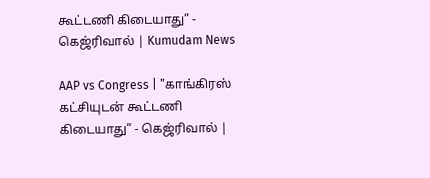கூட்டணி கிடையாது” - கெஜ்ரிவால் | Kumudam News

AAP vs Congress | "காங்கிரஸ் கட்சியுடன் கூட்டணி கிடையாது” - கெஜ்ரிவால் |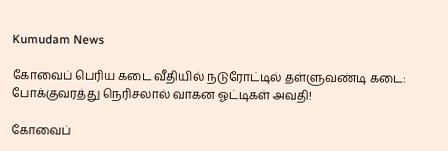Kumudam News

கோவைப் பெரிய கடை வீதியில் நடுரோட்டில் தள்ளுவண்டி கடை: போக்குவரத்து நெரிசலால் வாகன ஓட்டிகள் அவதி!

கோவைப்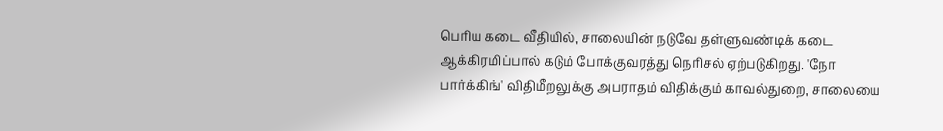பெரிய கடை வீதியில், சாலையின் நடுவே தள்ளுவண்டிக் கடை ஆக்கிரமிப்பால் கடும் போக்குவரத்து நெரிசல் ஏற்படுகிறது. 'நோ பார்க்கிங்' விதிமீறலுக்கு அபராதம் விதிக்கும் காவல்துறை, சாலையை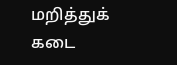மறித்துக் கடை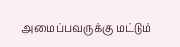அமைப்பவருக்கு மட்டும்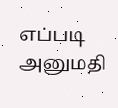எப்படி அனுமதி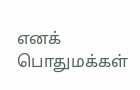எனக் பொதுமக்கள்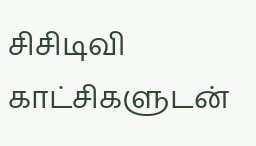சிசிடிவி காட்சிகளுடன்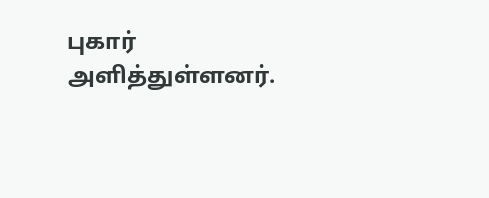புகார் அளித்துள்ளனர்.